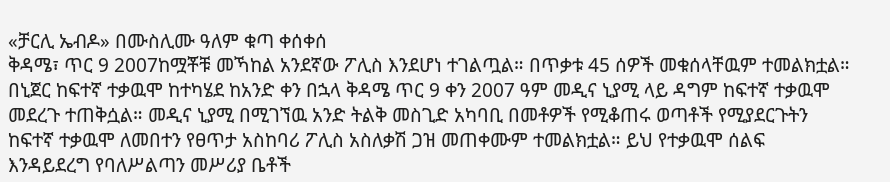«ቻርሊ ኤብዶ» በሙስሊሙ ዓለም ቁጣ ቀሰቀሰ
ቅዳሜ፣ ጥር 9 2007ከሟቾቹ መኻከል አንደኛው ፖሊስ እንደሆነ ተገልጧል። በጥቃቱ 45 ሰዎች መቁሰላቸዉም ተመልክቷል። በኒጀር ከፍተኛ ተቃዉሞ ከተካሄደ ከአንድ ቀን በኋላ ቅዳሜ ጥር 9 ቀን 2007 ዓም መዲና ኒያሚ ላይ ዳግም ከፍተኛ ተቃዉሞ መደረጉ ተጠቅሷል። መዲና ኒያሚ በሚገኘዉ አንድ ትልቅ መስጊድ አካባቢ በመቶዎች የሚቆጠሩ ወጣቶች የሚያደርጉትን ከፍተኛ ተቃዉሞ ለመበተን የፀጥታ አስከባሪ ፖሊስ አስለቃሽ ጋዝ መጠቀሙም ተመልክቷል። ይህ የተቃዉሞ ሰልፍ እንዳይደረግ የባለሥልጣን መሥሪያ ቤቶች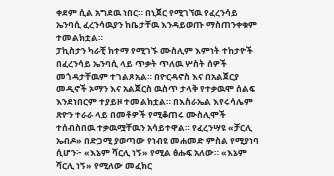ቀደም ሲል አግደዉ ነበር። በኒጀር የሚገኘዉ የፈረንሳይ ኤንባሲ ፈረንሳዉያን ከቤታቸዉ እንዳይወጡ ማስጠንቀቁም ተመልክቷል።
ፓኪስታን ካራቺ ከተማ የሚገኙ ሙስሊም እምነት ተከታዮች በፈረንሳይ ኤንባሲ ላይ ጥቃት ጥለዉ ሦስት ሰዎች መጎዳታቸዉም ተገልጾአል። በዮርዳኖስ እና በአልጀርያ መዲኖች ኦማን እና አልጀርስ ዉስጥ ታላቅ የተቃዉሞ ሰልፍ እንደነበርም ተያይዞ ተመልክቷል። በእስራኤል እየሩሳሌም ጽዮን ተራራ ላይ በመቶዎች የሚቆጠሩ ሙስሊሞች ተሰብስበዉ ተቃዉሟቸዉን አሳይተዋል። የፈረንሣዩ «ቻርሊ ኤብዶ» በድጋሚ ያወጣው የነብዩ መሐመድ ምስል የሚያነባ ሲሆን፦ «እኔም ሻርሊ ነኝ» የሚል ፅሑፍ አለው። «እኔም ሻርሊ ነኝ» የሚለው መፈክር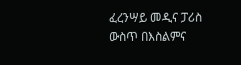ፈረንሣይ መዲና ፓሪስ ውስጥ በእስልምና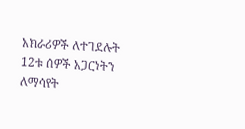አክራሪዎች ለተገደሉት 12ቱ ሰዎች አጋርነትን ለማሳየት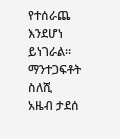የተሰራጨ እንደሆነ ይነገራል።
ማንተጋፍቶት ስለሺ
አዜብ ታደሰ